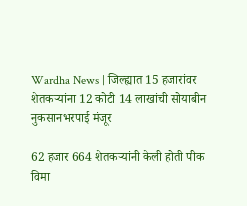Wardha News | जिल्ह्यात 15 हजारांवर शेतकऱ्यांना 12 कोटी 14 लाखांची सोयाबीन नुकसानभरपाई मंजूर

62 हजार 664 शेतकऱ्यांनी केली होती पीक विमा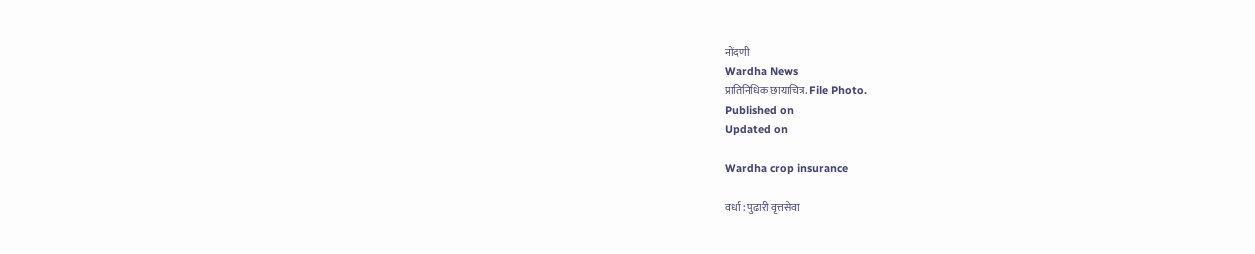नोंदणी
Wardha News
प्रातिनिधिक छायाचित्र. File Photo.
Published on
Updated on

Wardha crop insurance

वर्धा : पुढारी वृत्तसेवा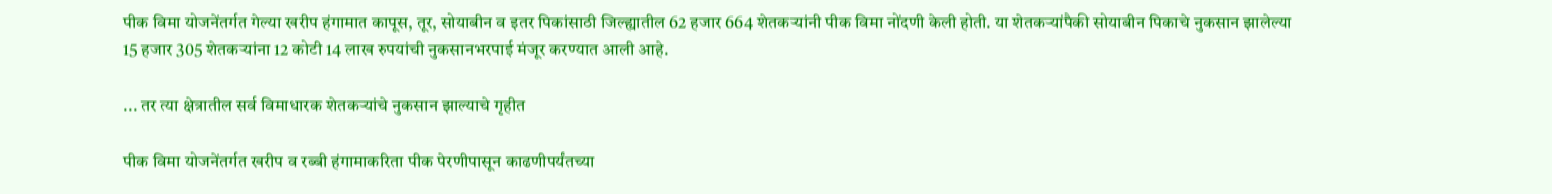पीक विमा योजनेंतर्गत गेल्या खरीप हंगामात कापूस, तूर, सोयाबीन व इतर पिकांसाठी जिल्ह्यातील 62 हजार 664 शेतकऱ्यांनी पीक विमा नोंदणी केली होती. या शेतकऱ्यांपैकी सोयाबीन पिकाचे नुकसान झालेल्या 15 हजार 305 शेतकऱ्यांना 12 कोटी 14 लाख रुपयांची नुकसानभरपाई मंजूर करण्यात आली आहे.

... तर त्या क्षेत्रातील सर्व विमाधारक शेतकऱ्यांचे नुकसान झाल्याचे गृहीत

पीक विमा योजनेंतर्गत खरीप व रब्बी हंगामाकरिता पीक पेरणीपासून काढणीपर्यंतच्या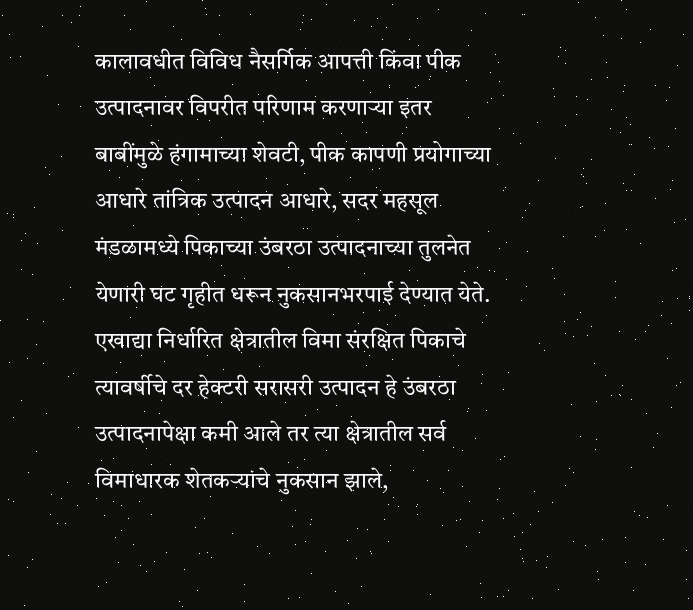कालावधीत विविध नैसर्गिक आपत्ती किंवा पीक उत्पादनावर विपरीत परिणाम करणाऱ्या इतर बाबींमुळे हंगामाच्या शेवटी, पीक कापणी प्रयोगाच्या आधारे तांत्रिक उत्पादन आधारे, सदर महसूल मंडळामध्ये पिकाच्या उंबरठा उत्पादनाच्या तुलनेत येणारी घट गृहीत धरून नुकसानभरपाई देण्यात येते. एखाद्या निर्धारित क्षेत्रातील विमा संरक्षित पिकाचे त्यावर्षीचे दर हेक्टरी सरासरी उत्पादन हे उंबरठा उत्पादनापेक्षा कमी आले तर त्या क्षेत्रातील सर्व विमाधारक शेतकऱ्यांचे नुकसान झाले,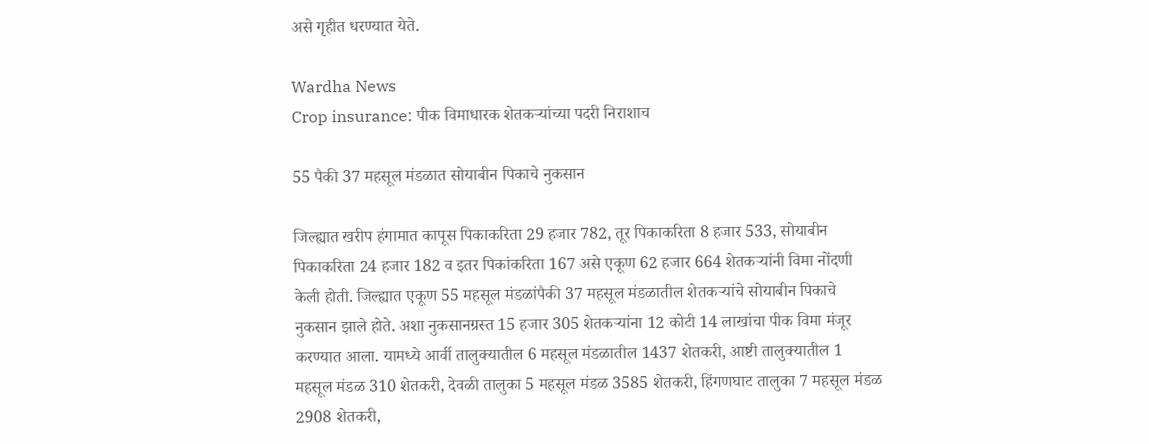असे गृहीत धरण्यात येते.

Wardha News
Crop insurance: पीक विमाधारक शेतकऱ्यांच्या पदरी निराशाच

55 पैकी 37 महसूल मंडळात सोयाबीन पिकाचे नुकसान

जिल्ह्यात खरीप हंगामात कापूस पिकाकरिता 29 हजार 782, तूर पिकाकरिता 8 हजार 533, सोयाबीन पिकाकरिता 24 हजार 182 व इतर पिकांकरिता 167 असे एकूण 62 हजार 664 शेतकऱ्यांनी विमा नोंदणी केली होती. जिल्ह्यात एकूण 55 महसूल मंडळांपैकी 37 महसूल मंडळातील शेतकऱ्यांचे सोयाबीन पिकाचे नुकसान झाले होते. अशा नुकसानग्रस्त 15 हजार 305 शेतकऱ्यांना 12 कोटी 14 लाखांचा पीक विमा मंजूर करण्यात आला. यामध्ये आर्वी तालुक्यातील 6 महसूल मंडळातील 1437 शेतकरी, आष्टी तालुक्यातील 1 महसूल मंडळ 310 शेतकरी, देवळी तालुका 5 महसूल मंडळ 3585 शेतकरी, हिंगणघाट तालुका 7 महसूल मंडळ 2908 शेतकरी,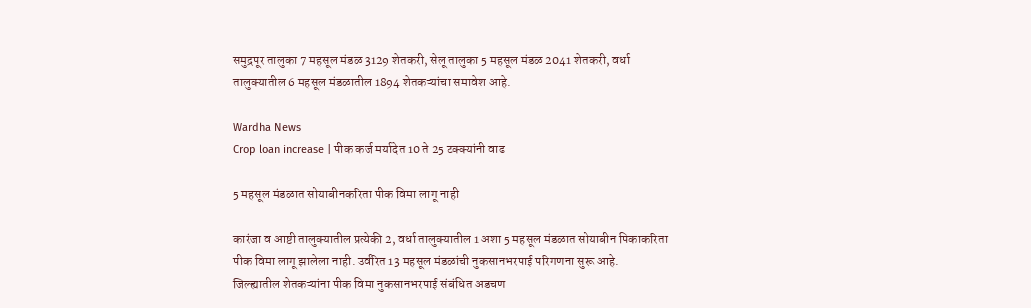समुद्रपूर तालुका 7 महसूल मंडळ 3129 शेतकरी, सेलू तालुका 5 महसूल मंडळ 2041 शेतकरी, वर्धा तालुक्यातील 6 महसूल मंडळातील 1894 शेतकऱ्यांचा समावेश आहे.

Wardha News
Crop loan increase | पीक कर्ज मर्यादेत 10 ते 25 टक्क्यांनी वाढ

5 महसूल मंडळात सोयाबीनकरिता पीक विमा लागू नाही

कारंजा व आष्टी तालुक्यातील प्रत्येकी 2, वर्धा तालुक्यातील 1 अशा 5 महसूल मंडळात सोयाबीन पिकाकरिता पीक विमा लागू झालेला नाही. उर्वरित 13 महसूल मंडळांची नुकसानभरपाई परिगणना सुरू आहे. जिल्ह्यातील शेतकऱ्यांना पीक विमा नुकसानभरपाई संबंधित अडचण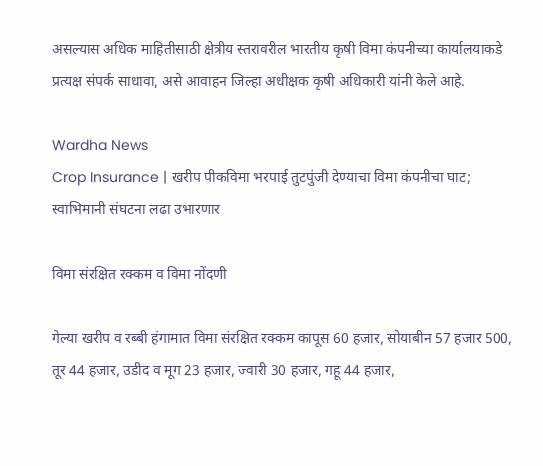असल्यास अधिक माहितीसाठी क्षेत्रीय स्तरावरील भारतीय कृषी विमा कंपनीच्या कार्यालयाकडे प्रत्यक्ष संपर्क साधावा, असे आवाहन जिल्हा अधीक्षक कृषी अधिकारी यांनी केले आहे.

Wardha News
Crop Insurance | खरीप पीकविमा भरपाई तुटपुंजी देण्याचा विमा कंपनीचा घाट; स्वाभिमानी संघटना लढा उभारणार

विमा संरक्षित रक्कम व विमा नोंदणी

गेल्या खरीप व रब्बी हंगामात विमा संरक्षित रक्कम कापूस 60 हजार, सोयाबीन 57 हजार 500, तूर 44 हजार, उडीद व मूग 23 हजार, ज्वारी 30 हजार, गहू 44 हजार,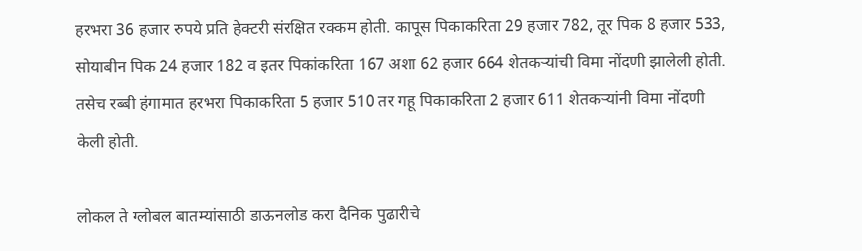हरभरा 36 हजार रुपये प्रति हेक्टरी संरक्षित रक्कम होती. कापूस पिकाकरिता 29 हजार 782, तूर पिक 8 हजार 533, सोयाबीन पिक 24 हजार 182 व इतर पिकांकरिता 167 अशा 62 हजार 664 शेतकऱ्यांची विमा नोंदणी झालेली होती. तसेच रब्बी हंगामात हरभरा पिकाकरिता 5 हजार 510 तर गहू पिकाकरिता 2 हजार 611 शेतकऱ्यांनी विमा नोंदणी केली होती.

लोकल ते ग्लोबल बातम्यांसाठी डाऊनलोड करा दैनिक पुढारीचे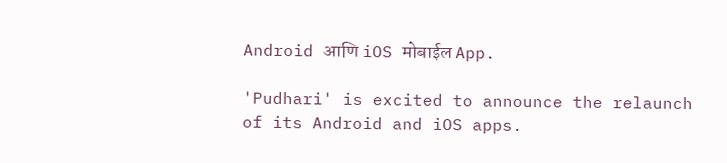Android आणि iOS मोबाईल App.

'Pudhari' is excited to announce the relaunch of its Android and iOS apps.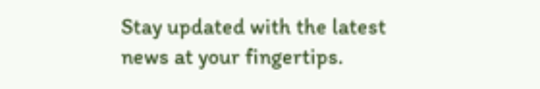Stay updated with the latest news at your fingertips.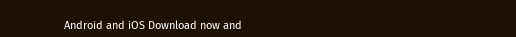Android and iOS Download now and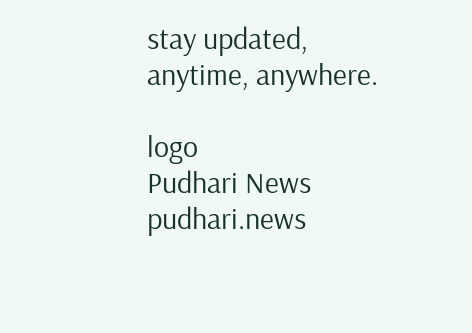stay updated, anytime, anywhere.

logo
Pudhari News
pudhari.news